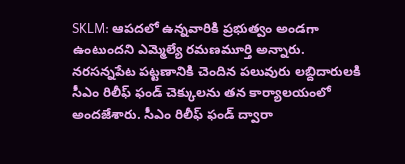SKLM: ఆపదలో ఉన్నవారికి ప్రభుత్వం అండగా ఉంటుందని ఎమ్మెల్యే రమణమూర్తి అన్నారు. నరసన్నపేట పట్టణానికి చెందిన పలువురు లబ్దిదారులకి సీఎం రిలీఫ్ ఫండ్ చెక్కులను తన కార్యాలయంలో అందజేశారు. సీఎం రిలీఫ్ ఫండ్ ద్వారా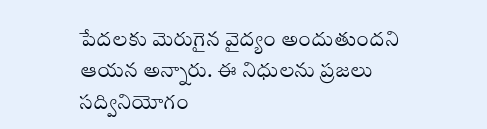పేదలకు మెరుగైన వైద్యం అందుతుందని ఆయన అన్నారు. ఈ నిధులను ప్రజలు సద్వినియోగం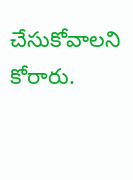చేసుకోవాలని కోరారు.